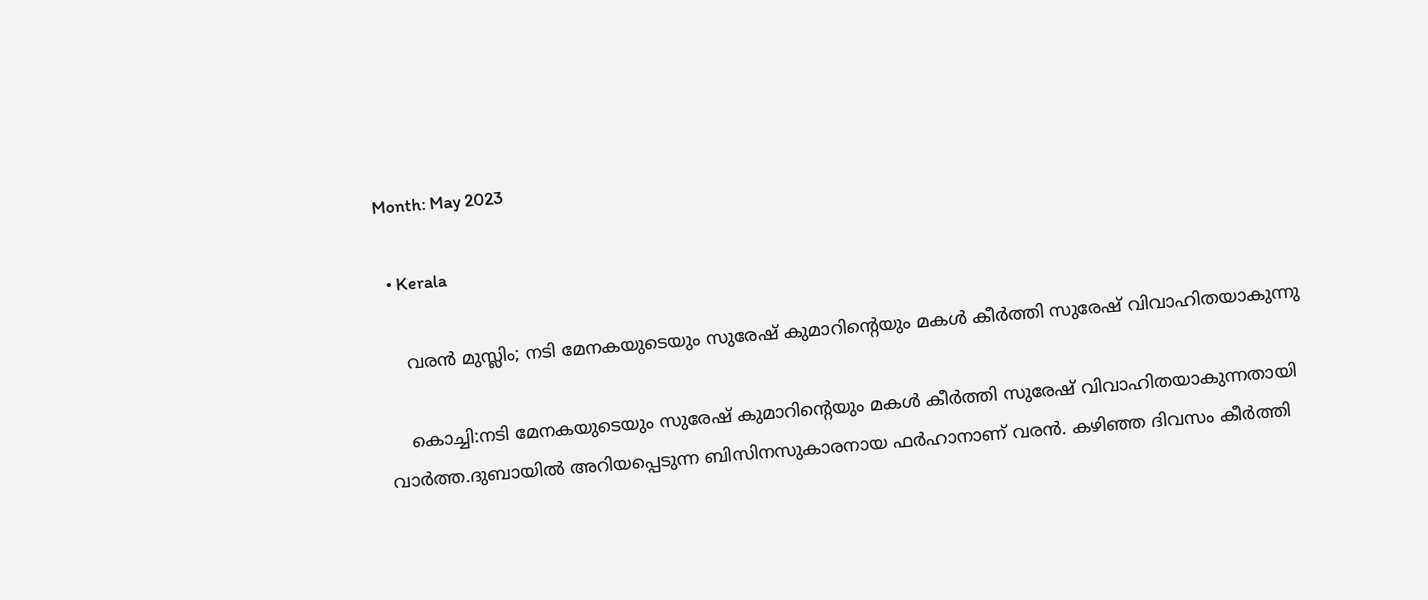Month: May 2023

  • Kerala

    വരൻ മുസ്ലിം; നടി മേനകയുടെയും സുരേഷ് കുമാറിന്റെയും മകൾ കീർത്തി സുരേഷ് വിവാഹിതയാകുന്നു

    കൊച്ചി:നടി മേനകയുടെയും സുരേഷ് കുമാറിന്റെയും മകൾ കീർത്തി സുരേഷ് വിവാഹിതയാകുന്നതായി വാർത്ത.ദുബായിൽ അറിയപ്പെടുന്ന ബിസിനസുകാരനായ ഫർഹാനാണ് വരൻ. കഴിഞ്ഞ ദിവസം കീർത്തി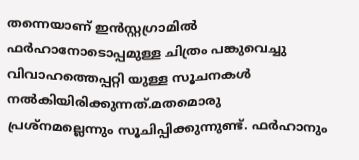തന്നെയാണ് ഇൻസ്റ്റഗ്രാമിൽ ഫർഹാനോടൊപ്പമുള്ള ചിത്രം പങ്കുവെച്ചു വിവാഹത്തെപ്പറ്റി യുള്ള സൂചനകൾ നൽകിയിരിക്കുന്നത്.മതമൊരു പ്രശ്നമല്ലെന്നും സൂചിപ്പിക്കുന്നുണ്ട്. ഫർഹാനും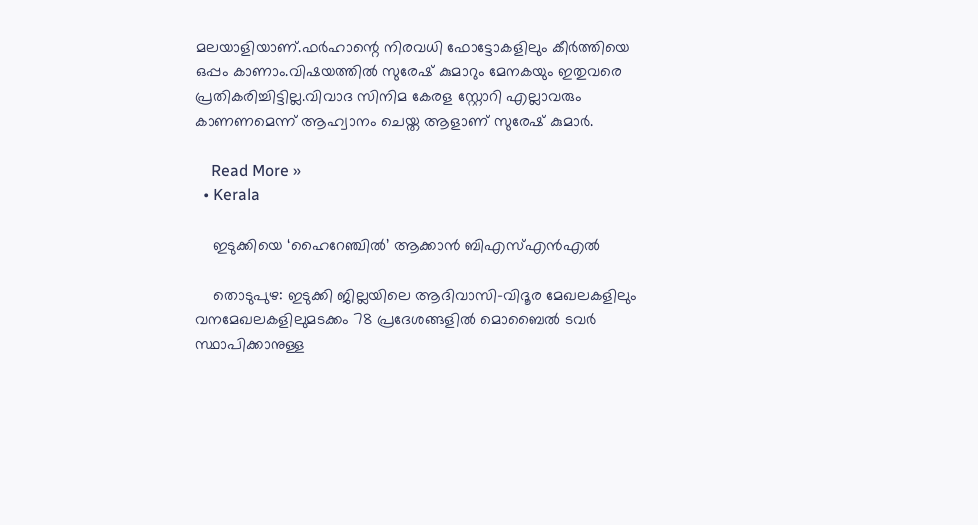മലയാളിയാണ്.ഫർഹാന്റെ നിരവധി ഫോട്ടോകളിലും കീർത്തിയെ ഒപ്പം കാണാം.വിഷയത്തിൽ സുരേഷ് കുമാറും മേനകയും ഇതുവരെ പ്രതികരിച്ചിട്ടില്ല.വിവാദ സിനിമ കേരള സ്റ്റോറി എല്ലാവരും കാണണമെന്ന് ആഹ്വാനം ചെയ്ത ആളാണ് സുരേഷ് കുമാർ.

    Read More »
  • Kerala

    ഇടുക്കിയെ ‘ഹൈറേഞ്ചിൽ’ ആക്കാൻ ബിഎസ്എൻഎൽ

    തൊടുപുഴ: ഇടുക്കി ജില്ലയിലെ ആദിവാസി-വിദൂര മേഖലകളിലും വനമേഖലകളിലുമടക്കം 78 പ്രദേശങ്ങളില്‍ മൊബൈൽ‍ ടവര്‍ സ്ഥാപിക്കാനുള്ള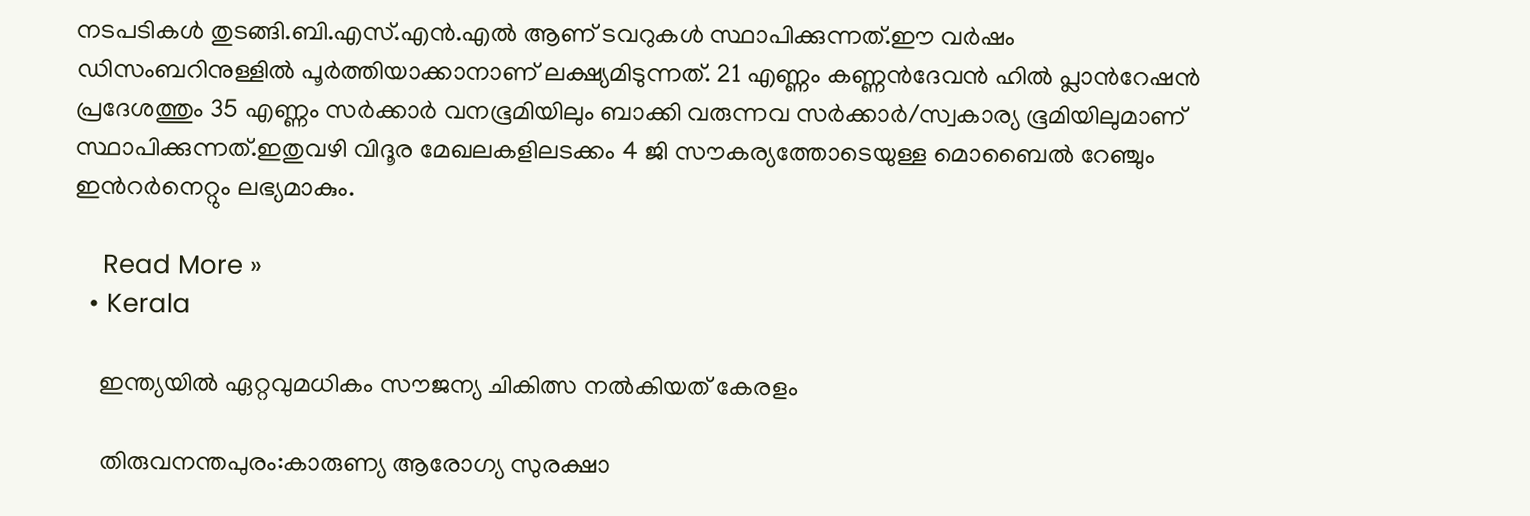നടപടികൾ തുടങ്ങി.ബി.എസ്.എന്‍.എല്‍ ആണ് ടവറുകൾ സ്ഥാപിക്കുന്നത്.ഈ വർഷം ഡിസംബറിനുള്ളില്‍ പൂർത്തിയാക്കാനാണ് ലക്ഷ്യമിടുന്നത്. 21 എണ്ണം കണ്ണന്‍ദേവന്‍ ഹില്‍ പ്ലാന്‍റേഷന്‍ പ്രദേശത്തും 35 എണ്ണം സര്‍ക്കാര്‍ വനഭൂമിയിലും ബാക്കി വരുന്നവ സര്‍ക്കാര്‍/സ്വകാര്യ ഭൂമിയിലുമാണ് സ്ഥാപിക്കുന്നത്.ഇതുവഴി വിദൂര മേഖലകളിലടക്കം 4 ജി സൗകര്യത്തോടെയുള്ള മൊബൈല്‍ റേഞ്ചും ഇന്‍റര്‍നെറ്റും ലഭ്യമാകും.

    Read More »
  • Kerala

    ഇന്ത്യയില്‍ ഏറ്റവുമധികം സൗജന്യ ചികിത്സ നല്‍കിയത് കേരളം

    തിരുവനന്തപുരം:കാരുണ്യ ആരോഗ്യ സുരക്ഷാ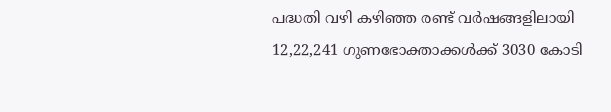പദ്ധതി വഴി കഴിഞ്ഞ രണ്ട് വര്‍ഷങ്ങളിലായി 12,22,241 ഗുണഭോക്താക്കള്‍ക്ക് 3030 കോടി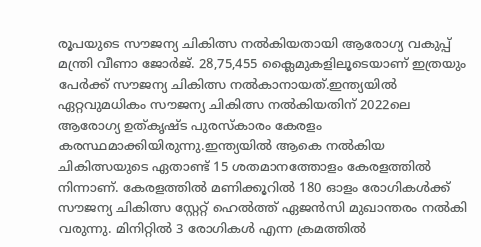രൂപയുടെ സൗജന്യ ചികിത്സ നല്‍കിയതായി ആരോഗ്യ വകുപ്പ് മന്ത്രി വീണാ ജോര്‍ജ്. 28,75,455 ക്ലൈമുകളിലൂടെയാണ് ഇത്രയും പേര്‍ക്ക് സൗജന്യ ചികിത്സ നല്‍കാനായത്.ഇന്ത്യയില്‍ ഏറ്റവുമധികം സൗജന്യ ചികിത്സ നല്‍കിയതിന് 2022ലെ ആരോഗ്യ ഉത്കൃഷ്ട പുരസ്‌കാരം കേരളം കരസ്ഥമാക്കിയിരുന്നു.ഇന്ത്യയില്‍ ആകെ നല്‍കിയ ചികിത്സയുടെ ഏതാണ്ട് 15 ശതമാനത്തോളം കേരളത്തില്‍ നിന്നാണ്. കേരളത്തില്‍ മണിക്കൂറില്‍ 180 ഓളം രോഗികള്‍ക്ക് സൗജന്യ ചികിത്സ സ്റ്റേറ്റ് ഹെല്‍ത്ത് ഏജന്‍സി മുഖാന്തരം നല്‍കി വരുന്നു. മിനിറ്റില്‍ 3 രോഗികള്‍ എന്ന ക്രമത്തില്‍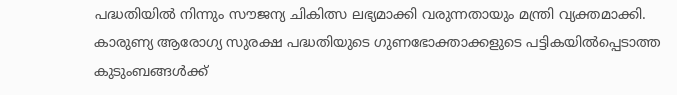പദ്ധതിയില്‍ നിന്നും സൗജന്യ ചികിത്സ ലഭ്യമാക്കി വരുന്നതായും മന്ത്രി വ്യക്തമാക്കി. കാരുണ്യ ആരോഗ്യ സുരക്ഷ പദ്ധതിയുടെ ഗുണഭോക്താക്കളുടെ പട്ടികയില്‍പ്പെടാത്ത കുടുംബങ്ങള്‍ക്ക്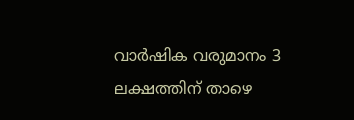വാര്‍ഷിക വരുമാനം 3 ലക്ഷത്തിന് താഴെ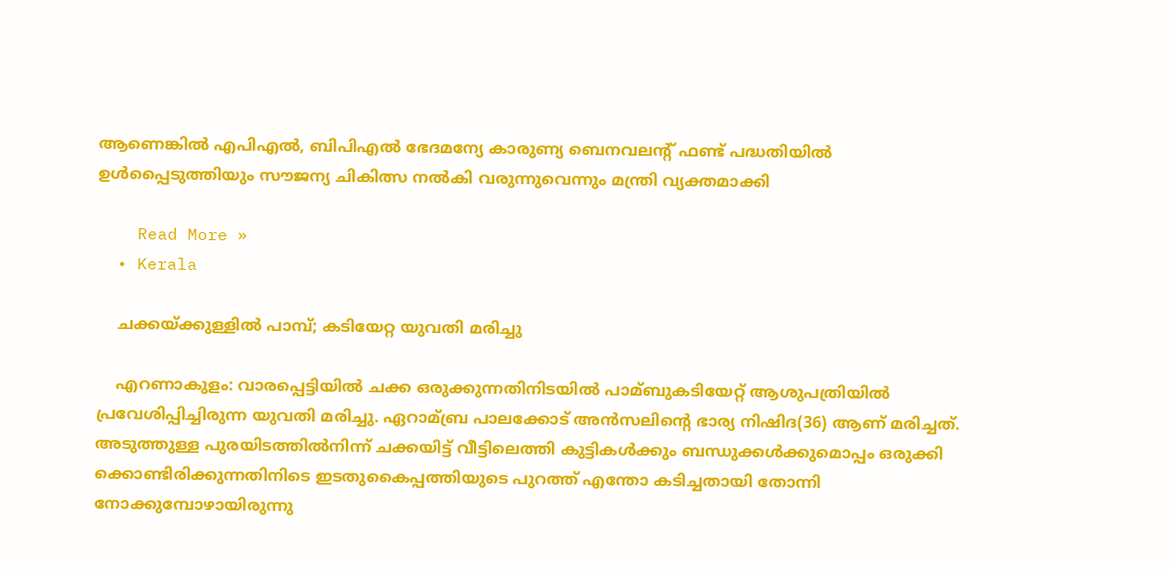ആണെങ്കില്‍ എപിഎല്‍, ബിപിഎല്‍ ഭേദമന്യേ കാരുണ്യ ബെനവലന്‍റ് ഫണ്ട് പദ്ധതിയില്‍ ഉള്‍പ്പൈടുത്തിയും സൗജന്യ ചികിത്സ നല്‍കി വരുന്നുവെന്നും മന്ത്രി വ്യക്തമാക്കി

    Read More »
  • Kerala

    ചക്കയ്ക്കുള്ളിൽ പാമ്പ്; കടിയേറ്റ യുവതി മരിച്ചു

    എറണാകുളം: വാരപ്പെട്ടിയില്‍ ചക്ക ഒരുക്കുന്നതിനിടയിൽ പാമ്ബുകടിയേറ്റ് ആശുപത്രിയില്‍ പ്രവേശിപ്പിച്ചിരുന്ന യുവതി മരിച്ചു. ഏറാമ്ബ്ര പാലക്കോട് അന്‍സലിന്റെ ഭാര്യ നിഷിദ(36) ആണ് മരിച്ചത്. അടുത്തുള്ള പുരയിടത്തില്‍നിന്ന് ചക്കയിട്ട് വീട്ടിലെത്തി കുട്ടികള്‍ക്കും ബന്ധുക്കള്‍ക്കുമൊപ്പം ഒരുക്കി ക്കൊണ്ടിരിക്കുന്നതിനിടെ ഇടതുകൈപ്പത്തിയുടെ പുറത്ത് എന്തോ കടിച്ചതായി തോന്നി നോക്കുമ്പോഴായിരുന്നു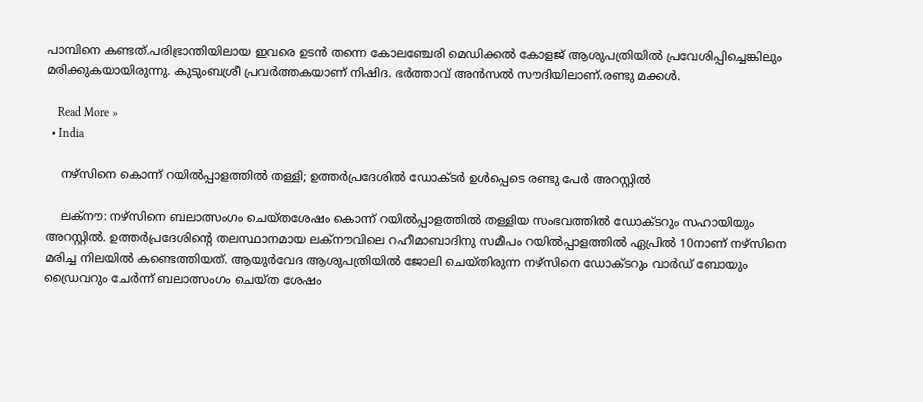പാമ്പിനെ കണ്ടത്.പരിഭ്രാന്തിയിലായ ഇവരെ ഉടന്‍ തന്നെ കോലഞ്ചേരി മെഡിക്കല്‍ കോളജ് ആശുപത്രിയില്‍ പ്രവേശിപ്പിച്ചെങ്കിലും മരിക്കുകയായിരുന്നു. കുടുംബശ്രീ പ്രവര്‍ത്തകയാണ് നിഷിദ. ഭര്‍ത്താവ് അന്‍സല്‍ സൗദിയിലാണ്.രണ്ടു മക്കൾ.

    Read More »
  • India

    നഴ്സിനെ കൊന്ന് റയിൽപ്പാളത്തിൽ തള്ളി; ഉത്തർപ്രദേശിൽ ഡോക്ടർ ഉൾപ്പെടെ രണ്ടു പേർ അറസ്റ്റിൽ

    ലക്നൗ: നഴ്സിനെ ബലാത്സംഗം ചെയ്തശേഷം കൊന്ന് റയിൽപ്പാളത്തിൽ തള്ളിയ സംഭവത്തിൽ ഡോക്ടറും സഹായിയും അറസ്റ്റിൽ. ഉത്തർപ്രദേശിന്റെ തലസ്ഥാനമായ ലക്നൗവിലെ റഹീമാബാദിനു സമീപം റയിൽപ്പാളത്തിൽ ഏപ്രില്‍ 10നാണ് നഴ്‌സിനെ മരിച്ച നിലയില്‍ കണ്ടെത്തിയത്. ആയുര്‍വേദ ആശുപത്രിയിൽ ജോലി ചെയ്തിരുന്ന നഴ്സിനെ ഡോക്ടറും വാര്‍ഡ് ബോയും ഡ്രൈവറും ചേര്‍ന്ന് ബലാത്സംഗം ചെയ്ത ശേഷം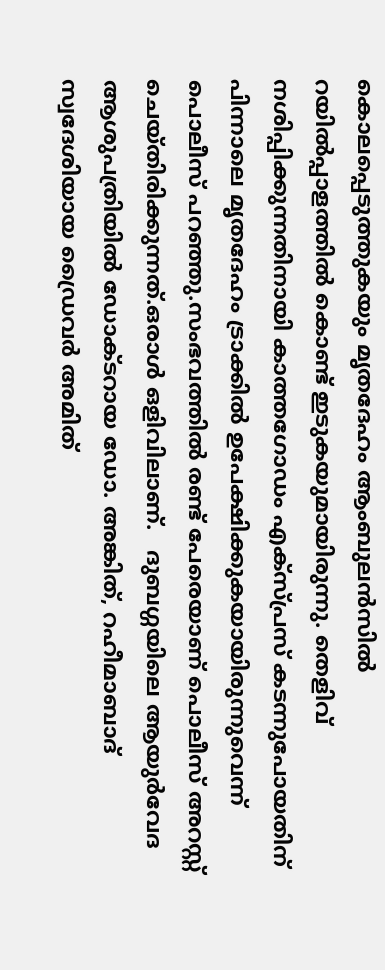കൊലപ്പെടുത്തുകയും മൃതദേഹം ആംബുലൻസിൽ റയിൽപ്പാളത്തിൽ കൊണ്ട് ഇടുകയുമായിരുന്നു. തെളിവ് നശിപ്പിക്കുന്നതിനായി കാത്തഗോഡം എക്‌സ്പ്രസ് കടന്നുപോയതിന് പിന്നാലെ മൃതദേഹം ട്രാക്കില്‍ ഉപേക്ഷിക്കുകയായിരുന്നുവെന്ന് പൊലീസ് പറഞ്ഞു.സംഭവത്തില്‍ രണ്ട് പേരെയാണ് പൊലീസ് അറസ്റ്റ് ചെയ്തിരിക്കുന്നത്.ഒരാള്‍ ഒളിവിലാണ്.   ദുബഗ്ഗയിലെ ആയുർവേദ ആശുപത്രിയിൽ ഡോക്ടറായ ഡോ. അങ്കിത്, റഹീമാബാദ് സ്വദേശിയായ ഡ്രൈവർ അമിത്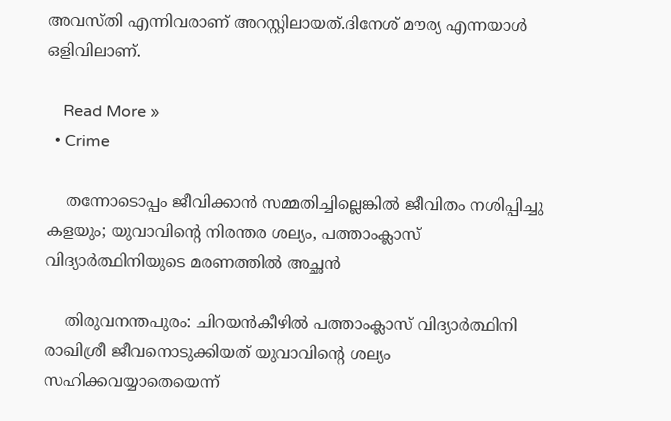അവസ്തി എന്നിവരാണ് അറസ്റ്റിലായത്.ദിനേശ് മൗര്യ എന്നയാള്‍ ഒളിവിലാണ്.

    Read More »
  • Crime

    തന്നോടൊപ്പം ജീവിക്കാന്‍ സമ്മതിച്ചില്ലെങ്കില്‍ ജീവിതം നശിപ്പിച്ചു കളയും; യുവാവിന്റെ നിരന്തര ശല്യം, പത്താംക്ലാസ് വിദ്യാര്‍ത്ഥിനിയുടെ മരണത്തില്‍ അച്ഛന്‍

    തിരുവനന്തപുരം: ചിറയന്‍കീഴില്‍ പത്താംക്ലാസ് വിദ്യാര്‍ത്ഥിനി രാഖിശ്രീ ജീവനൊടുക്കിയത് യുവാവിന്റെ ശല്യം സഹിക്കവയ്യാതെയെന്ന്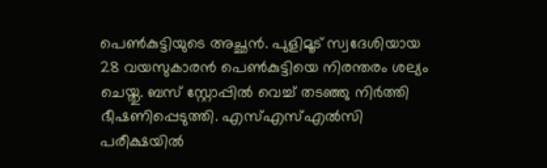പെണ്‍കുട്ടിയുടെ അച്ഛന്‍. പുളിമൂട് സ്വദേശിയായ 28 വയസുകാരന്‍ പെണ്‍കുട്ടിയെ നിരന്തരം ശല്യം ചെയ്തു. ബസ് സ്റ്റോപ്പില്‍ വെച്ച് തടഞ്ഞു നിര്‍ത്തി ഭീഷണിപ്പെടുത്തി. എസ്എസ്എല്‍സി പരീക്ഷയില്‍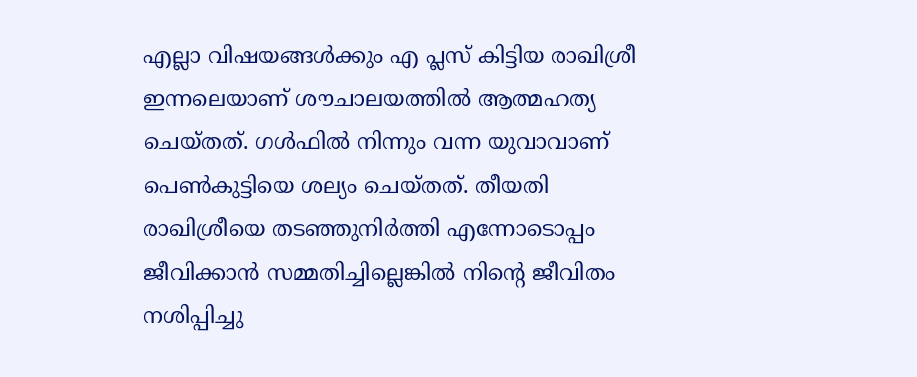എല്ലാ വിഷയങ്ങള്‍ക്കും എ പ്ലസ് കിട്ടിയ രാഖിശ്രീ ഇന്നലെയാണ് ശൗചാലയത്തില്‍ ആത്മഹത്യ ചെയ്തത്. ഗള്‍ഫില്‍ നിന്നും വന്ന യുവാവാണ് പെണ്‍കുട്ടിയെ ശല്യം ചെയ്തത്. തീയതി രാഖിശ്രീയെ തടഞ്ഞുനിര്‍ത്തി എന്നോടൊപ്പം ജീവിക്കാന്‍ സമ്മതിച്ചില്ലെങ്കില്‍ നിന്റെ ജീവിതം നശിപ്പിച്ചു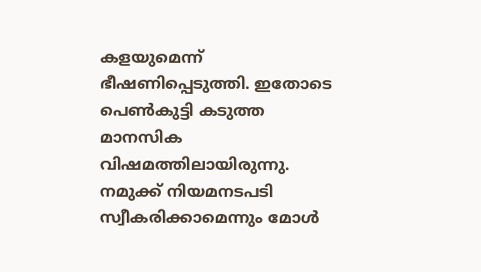കളയുമെന്ന് ഭീഷണിപ്പെടുത്തി. ഇതോടെ പെണ്‍കുട്ടി കടുത്ത മാനസിക വിഷമത്തിലായിരുന്നു. നമുക്ക് നിയമനടപടി സ്വീകരിക്കാമെന്നും മോള്‍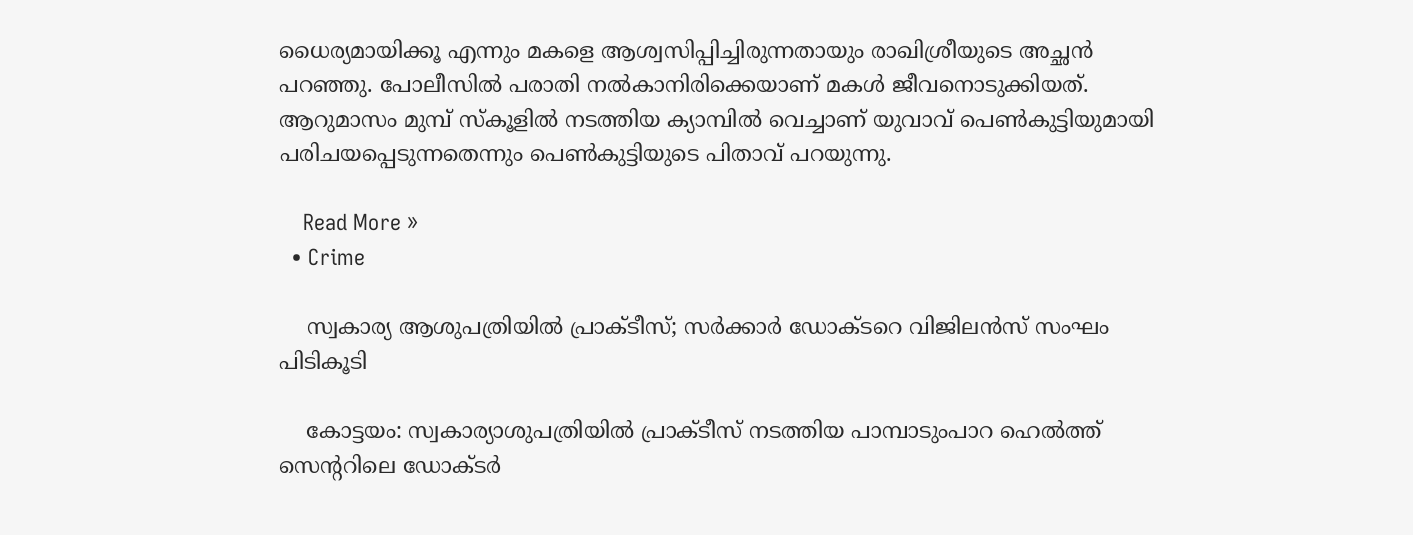ധൈര്യമായിക്കൂ എന്നും മകളെ ആശ്വസിപ്പിച്ചിരുന്നതായും രാഖിശ്രീയുടെ അച്ഛന്‍ പറഞ്ഞു. പോലീസില്‍ പരാതി നല്‍കാനിരിക്കെയാണ് മകള്‍ ജീവനൊടുക്കിയത്. ആറുമാസം മുമ്പ് സ്‌കൂളില്‍ നടത്തിയ ക്യാമ്പില്‍ വെച്ചാണ് യുവാവ് പെണ്‍കുട്ടിയുമായി പരിചയപ്പെടുന്നതെന്നും പെണ്‍കുട്ടിയുടെ പിതാവ് പറയുന്നു.

    Read More »
  • Crime

    സ്വകാര്യ ആശുപത്രിയില്‍ പ്രാക്ടീസ്; സര്‍ക്കാര്‍ ഡോക്ടറെ വിജിലന്‍സ് സംഘം പിടികൂടി

    കോട്ടയം: സ്വകാര്യാശുപത്രിയില്‍ പ്രാക്ടീസ് നടത്തിയ പാമ്പാടുംപാറ ഹെല്‍ത്ത് സെന്ററിലെ ഡോക്ടര്‍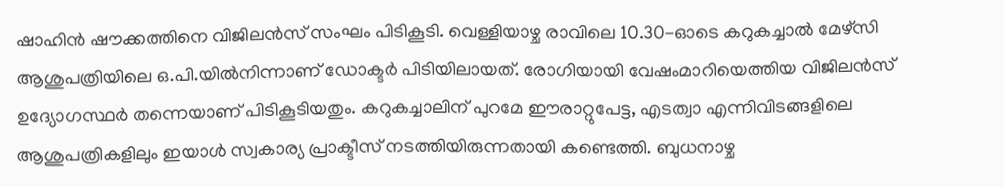ഷാഹിന്‍ ഷൗക്കത്തിനെ വിജിലന്‍സ് സംഘം പിടികൂടി. വെള്ളിയാഴ്ച രാവിലെ 10.30-ഓടെ കറുകച്ചാല്‍ മേഴ്‌സി ആശുപത്രിയിലെ ഒ.പി.യില്‍നിന്നാണ് ഡോക്ടര്‍ പിടിയിലായത്. രോഗിയായി വേഷംമാറിയെത്തിയ വിജിലന്‍സ് ഉദ്യോഗസ്ഥര്‍ തന്നെയാണ് പിടികൂടിയതും. കറുകച്ചാലിന് പുറമേ ഈരാറ്റുപേട്ട, എടത്വാ എന്നിവിടങ്ങളിലെ ആശുപത്രികളിലും ഇയാള്‍ സ്വകാര്യ പ്രാക്ടീസ് നടത്തിയിരുന്നതായി കണ്ടെത്തി. ബുധനാഴ്ച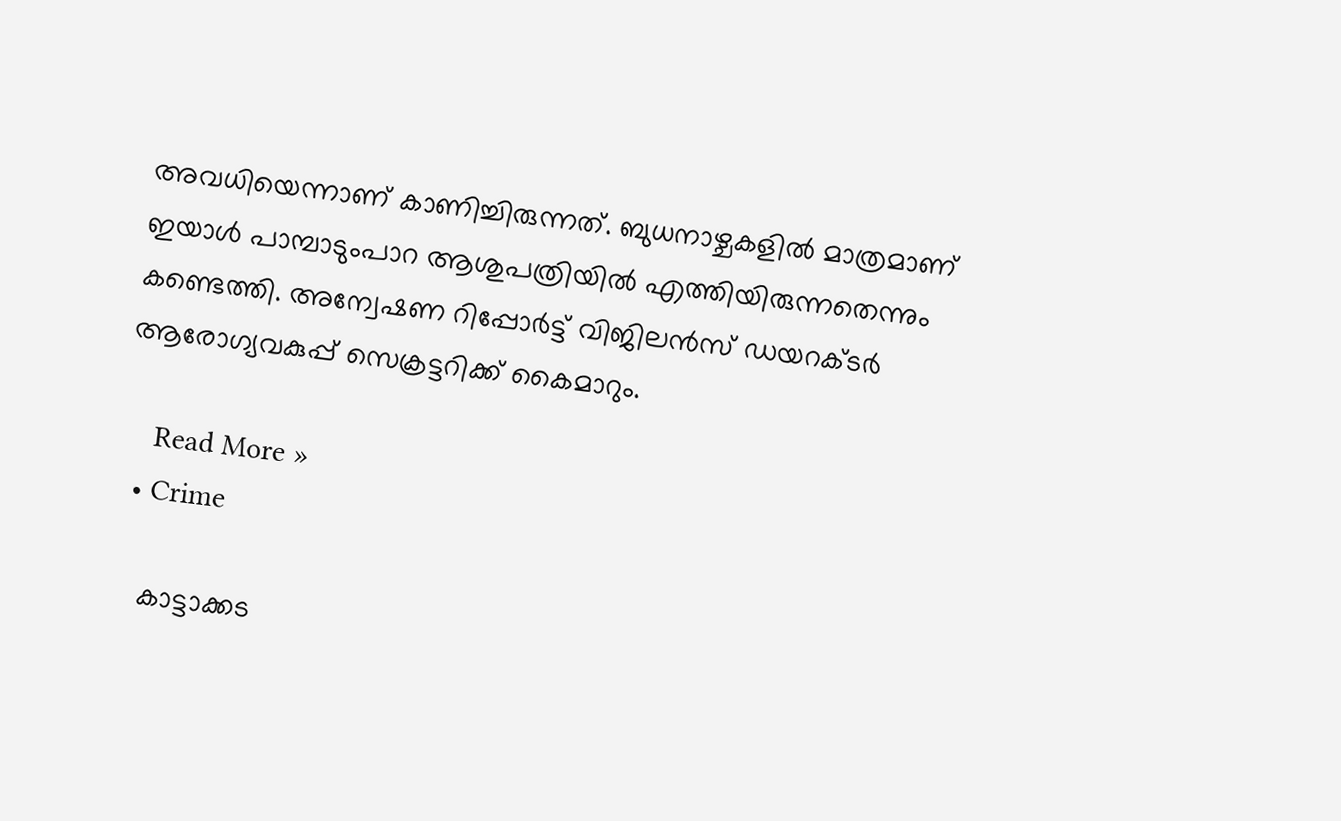അവധിയെന്നാണ് കാണിച്ചിരുന്നത്. ബുധനാഴ്ചകളില്‍ മാത്രമാണ് ഇയാള്‍ പാമ്പാടുംപാറ ആശുപത്രിയില്‍ എത്തിയിരുന്നതെന്നും കണ്ടെത്തി. അന്വേഷണ റിപ്പോര്‍ട്ട് വിജിലന്‍സ് ഡയറക്ടര്‍ ആരോഗ്യവകുപ്പ് സെക്രട്ടറിക്ക് കൈമാറും.

    Read More »
  • Crime

    കാട്ടാക്കട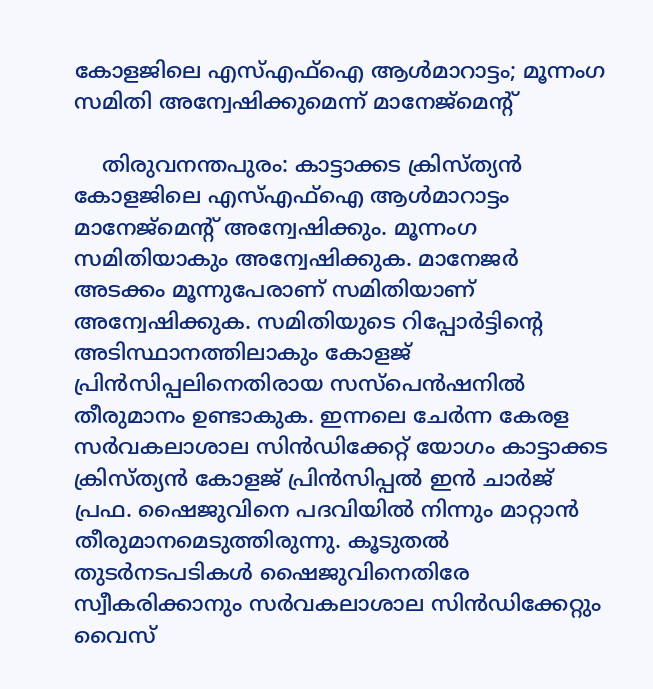കോളജിലെ എസ്എഫ്ഐ ആള്‍മാറാട്ടം; മൂന്നംഗ സമിതി അന്വേഷിക്കുമെന്ന് മാനേജ്മെന്റ്

    തിരുവനന്തപുരം: കാട്ടാക്കട ക്രിസ്ത്യന്‍ കോളജിലെ എസ്എഫ്ഐ ആള്‍മാറാട്ടം മാനേജ്മെന്റ് അന്വേഷിക്കും. മൂന്നംഗ സമിതിയാകും അന്വേഷിക്കുക. മാനേജര്‍ അടക്കം മൂന്നുപേരാണ് സമിതിയാണ് അന്വേഷിക്കുക. സമിതിയുടെ റിപ്പോര്‍ട്ടിന്റെ അടിസ്ഥാനത്തിലാകും കോളജ് പ്രിന്‍സിപ്പലിനെതിരായ സസ്പെന്‍ഷനില്‍ തീരുമാനം ഉണ്ടാകുക. ഇന്നലെ ചേര്‍ന്ന കേരള സര്‍വകലാശാല സിന്‍ഡിക്കേറ്റ് യോഗം കാട്ടാക്കട ക്രിസ്ത്യന്‍ കോളജ് പ്രിന്‍സിപ്പല്‍ ഇന്‍ ചാര്‍ജ് പ്രഫ. ഷൈജുവിനെ പദവിയില്‍ നിന്നും മാറ്റാന്‍ തീരുമാനമെടുത്തിരുന്നു. കൂടുതല്‍ തുടര്‍നടപടികള്‍ ഷൈജുവിനെതിരേ സ്വീകരിക്കാനും സര്‍വകലാശാല സിന്‍ഡിക്കേറ്റും വൈസ്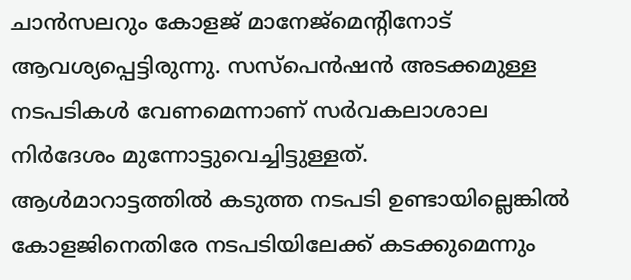ചാന്‍സലറും കോളജ് മാനേജ്മെന്റിനോട് ആവശ്യപ്പെട്ടിരുന്നു. സസ്പെന്‍ഷന്‍ അടക്കമുള്ള നടപടികള്‍ വേണമെന്നാണ് സര്‍വകലാശാല നിര്‍ദേശം മുന്നോട്ടുവെച്ചിട്ടുള്ളത്. ആള്‍മാറാട്ടത്തില്‍ കടുത്ത നടപടി ഉണ്ടായില്ലെങ്കില്‍ കോളജിനെതിരേ നടപടിയിലേക്ക് കടക്കുമെന്നും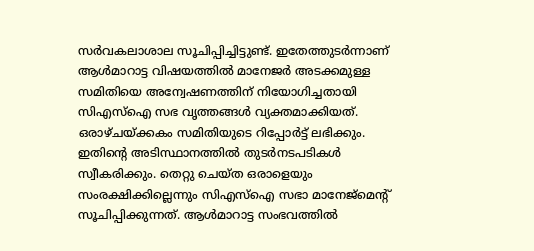സര്‍വകലാശാല സൂചിപ്പിച്ചിട്ടുണ്ട്. ഇതേത്തുടര്‍ന്നാണ് ആള്‍മാറാട്ട വിഷയത്തില്‍ മാനേജര്‍ അടക്കമുള്ള സമിതിയെ അന്വേഷണത്തിന് നിയോഗിച്ചതായി സിഎസ്ഐ സഭ വൃത്തങ്ങള്‍ വ്യക്തമാക്കിയത്. ഒരാഴ്ചയ്ക്കകം സമിതിയുടെ റിപ്പോര്‍ട്ട് ലഭിക്കും. ഇതിന്റെ അടിസ്ഥാനത്തില്‍ തുടര്‍നടപടികള്‍ സ്വീകരിക്കും. തെറ്റു ചെയ്ത ഒരാളെയും സംരക്ഷിക്കില്ലെന്നും സിഎസ്ഐ സഭാ മാനേജ്മെന്റ് സൂചിപ്പിക്കുന്നത്. ആള്‍മാറാട്ട സംഭവത്തില്‍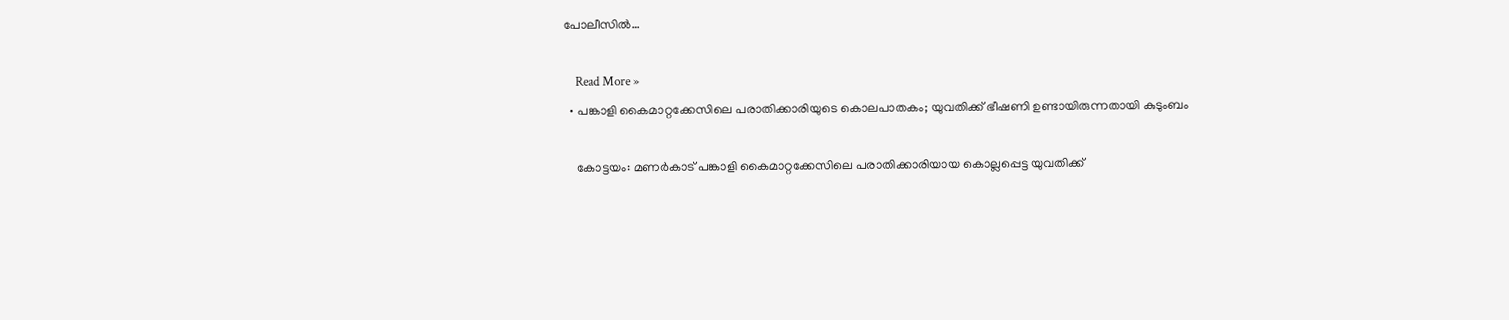പോലീസില്‍…

    Read More »
  • പങ്കാളി കൈമാറ്റക്കേസിലെ പരാതിക്കാരിയുടെ കൊലപാതകം; യുവതിക്ക് ഭീഷണി ഉണ്ടായിരുന്നതായി കുടുംബം

    കോട്ടയം: മണര്‍കാട് പങ്കാളി കൈമാറ്റക്കേസിലെ പരാതിക്കാരിയായ കൊല്ലപ്പെട്ട യുവതിക്ക്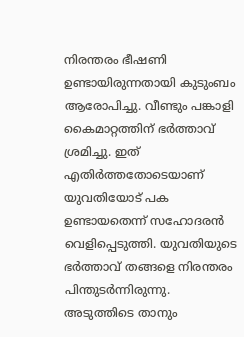നിരന്തരം ഭീഷണി ഉണ്ടായിരുന്നതായി കുടുംബം ആരോപിച്ചു. വീണ്ടും പങ്കാളി കൈമാറ്റത്തിന് ഭര്‍ത്താവ് ശ്രമിച്ചു. ഇത് എതിര്‍ത്തതോടെയാണ് യുവതിയോട് പക ഉണ്ടായതെന്ന് സഹോദരന്‍ വെളിപ്പെടുത്തി. യുവതിയുടെ ഭര്‍ത്താവ് തങ്ങളെ നിരന്തരം പിന്തുടര്‍ന്നിരുന്നു. അടുത്തിടെ താനും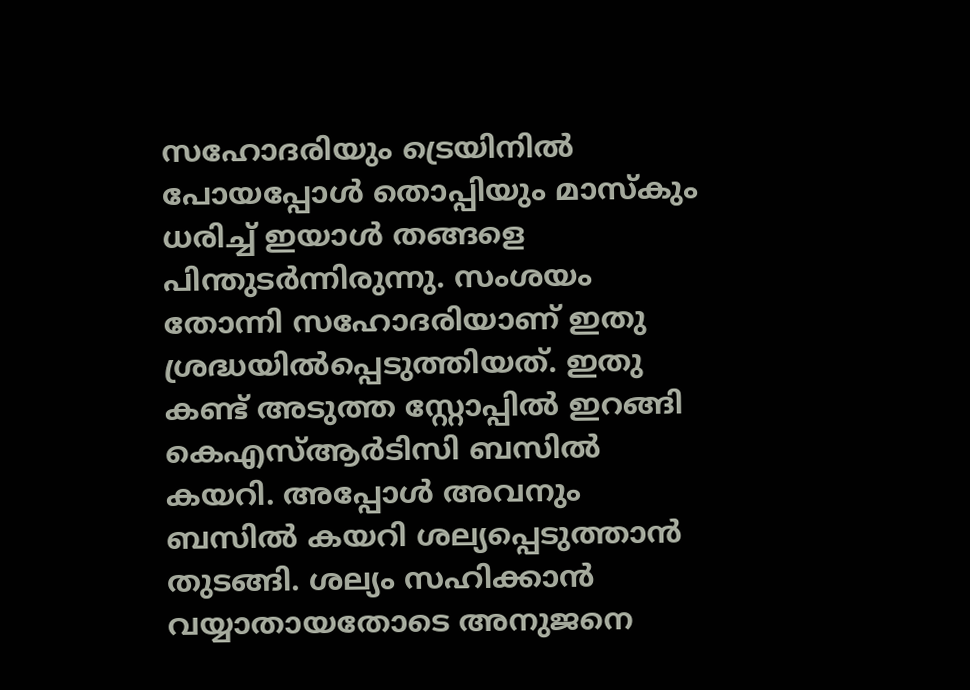സഹോദരിയും ട്രെയിനില്‍ പോയപ്പോള്‍ തൊപ്പിയും മാസ്‌കും ധരിച്ച് ഇയാള്‍ തങ്ങളെ പിന്തുടര്‍ന്നിരുന്നു. സംശയം തോന്നി സഹോദരിയാണ് ഇതു ശ്രദ്ധയില്‍പ്പെടുത്തിയത്. ഇതു കണ്ട് അടുത്ത സ്റ്റോപ്പില്‍ ഇറങ്ങി കെഎസ്ആര്‍ടിസി ബസില്‍ കയറി. അപ്പോള്‍ അവനും ബസില്‍ കയറി ശല്യപ്പെടുത്താന്‍ തുടങ്ങി. ശല്യം സഹിക്കാന്‍ വയ്യാതായതോടെ അനുജനെ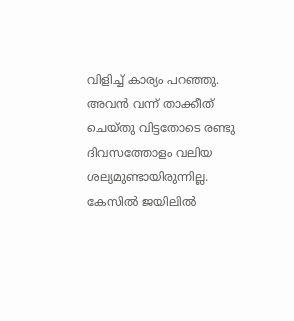വിളിച്ച് കാര്യം പറഞ്ഞു. അവന്‍ വന്ന് താക്കീത് ചെയ്തു വിട്ടതോടെ രണ്ടു ദിവസത്തോളം വലിയ ശല്യമുണ്ടായിരുന്നില്ല. കേസില്‍ ജയിലില്‍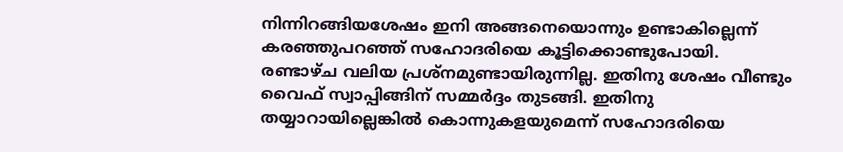നിന്നിറങ്ങിയശേഷം ഇനി അങ്ങനെയൊന്നും ഉണ്ടാകില്ലെന്ന് കരഞ്ഞുപറഞ്ഞ് സഹോദരിയെ കൂട്ടിക്കൊണ്ടുപോയി. രണ്ടാഴ്ച വലിയ പ്രശ്നമുണ്ടായിരുന്നില്ല. ഇതിനു ശേഷം വീണ്ടും വൈഫ് സ്വാപ്പിങ്ങിന് സമ്മര്‍ദ്ദം തുടങ്ങി. ഇതിനു തയ്യാറായില്ലെങ്കില്‍ കൊന്നുകളയുമെന്ന് സഹോദരിയെ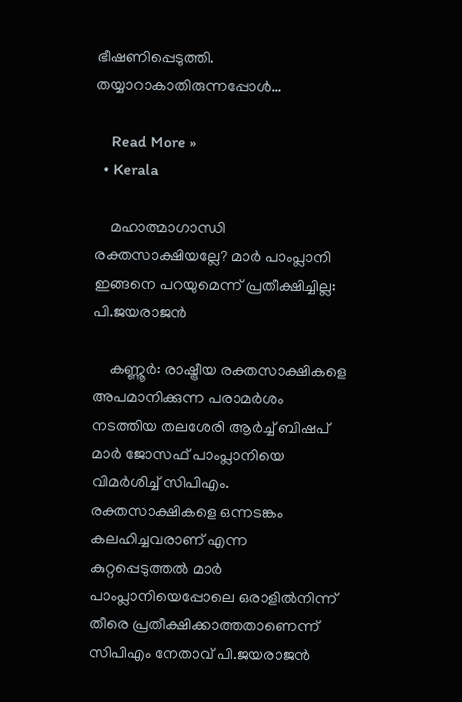ഭീഷണിപ്പെടുത്തി. തയ്യാറാകാതിരുന്നപ്പോള്‍…

    Read More »
  • Kerala

    മഹാത്മാഗാന്ധി രക്തസാക്ഷിയല്ലേ? മാര്‍ പാംപ്ലാനി ഇങ്ങനെ പറയുമെന്ന് പ്രതീക്ഷിച്ചില്ല: പി.ജയരാജന്‍

    കണ്ണൂര്‍: രാഷ്ട്രീയ രക്തസാക്ഷികളെ അപമാനിക്കുന്ന പരാമര്‍ശം നടത്തിയ തലശേരി ആര്‍ച്ച് ബിഷപ് മാര്‍ ജോസഫ് പാംപ്ലാനിയെ വിമര്‍ശിച്ച് സിപിഎം. രക്തസാക്ഷികളെ ഒന്നടങ്കം കലഹിച്ചവരാണ് എന്ന കുറ്റപ്പെടുത്തല്‍ മാര്‍ പാംപ്ലാനിയെപ്പോലെ ഒരാളില്‍നിന്ന് തീരെ പ്രതീക്ഷിക്കാത്തതാണെന്ന് സിപിഎം നേതാവ് പി.ജയരാജന്‍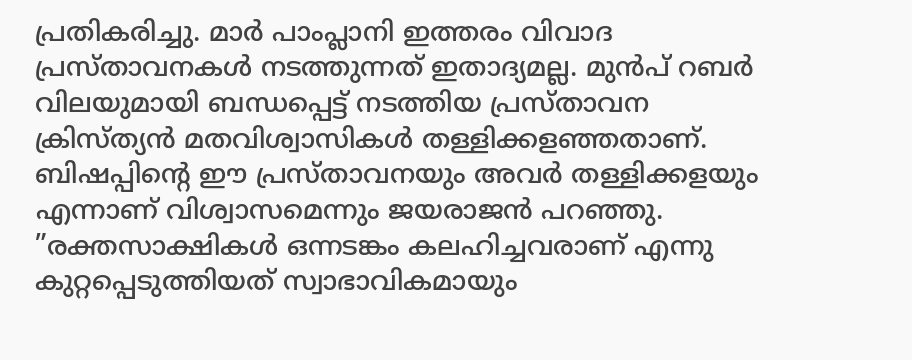പ്രതികരിച്ചു. മാര്‍ പാംപ്ലാനി ഇത്തരം വിവാദ പ്രസ്താവനകള്‍ നടത്തുന്നത് ഇതാദ്യമല്ല. മുന്‍പ് റബര്‍ വിലയുമായി ബന്ധപ്പെട്ട് നടത്തിയ പ്രസ്താവന ക്രിസ്ത്യന്‍ മതവിശ്വാസികള്‍ തള്ളിക്കളഞ്ഞതാണ്. ബിഷപ്പിന്റെ ഈ പ്രസ്താവനയും അവര്‍ തള്ളിക്കളയും എന്നാണ് വിശ്വാസമെന്നും ജയരാജന്‍ പറഞ്ഞു. ”രക്തസാക്ഷികള്‍ ഒന്നടങ്കം കലഹിച്ചവരാണ് എന്നു കുറ്റപ്പെടുത്തിയത് സ്വാഭാവികമായും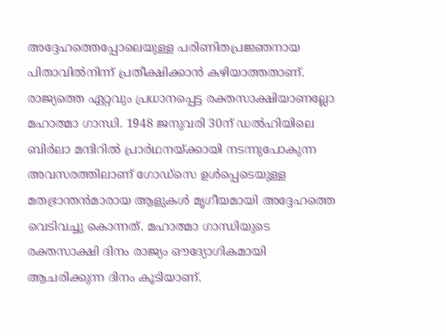അദ്ദേഹത്തെപ്പോലെയുള്ള പരിണിതപ്രജ്ഞനായ പിതാവില്‍നിന്ന് പ്രതീക്ഷിക്കാന്‍ കഴിയാത്തതാണ്. രാജ്യത്തെ ഏറ്റവും പ്രധാനപ്പെട്ട രക്തസാക്ഷിയാണല്ലോ മഹാത്മാ ഗാന്ധി. 1948 ജനുവരി 30ന് ഡല്‍ഹിയിലെ ബിര്‍ലാ മന്ദിറില്‍ പ്രാര്‍ഥനയ്ക്കായി നടന്നുപോകുന്ന അവസരത്തിലാണ് ഗോഡ്‌സെ ഉള്‍പ്പെടെയുള്ള മതഭ്രാന്തന്‍മാരായ ആളുകള്‍ മൃഗീയമായി അദ്ദേഹത്തെ വെടിവച്ചു കൊന്നത്. മഹാത്മാ ഗാന്ധിയുടെ രക്തസാക്ഷി ദിനം രാജ്യം ഔദ്യോഗികമായി ആചരിക്കുന്ന ദിനം കൂടിയാണ്.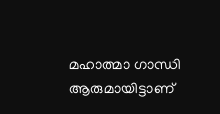മഹാത്മാ ഗാന്ധി ആരുമായിട്ടാണ്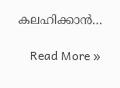കലഹിക്കാന്‍…

    Read More »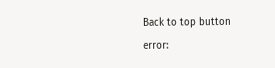Back to top button
error: